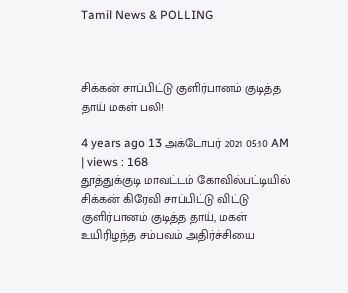Tamil News & POLLING



சிக்கன் சாப்பிட்டு குளிர்பானம் குடித்த தாய் மகள் பலி!

4 years ago 13 அக்டோபர் 2021 05:10 AM | views : 168
தூத்துக்குடி மாவட்டம் கோவில்பட்டியில் சிக்கன் கிரேவி சாப்பிட்டு விட்டு குளிர்பானம் குடித்த தாய், மகள் உயிரிழந்த சம்பவம் அதிர்ச்சியை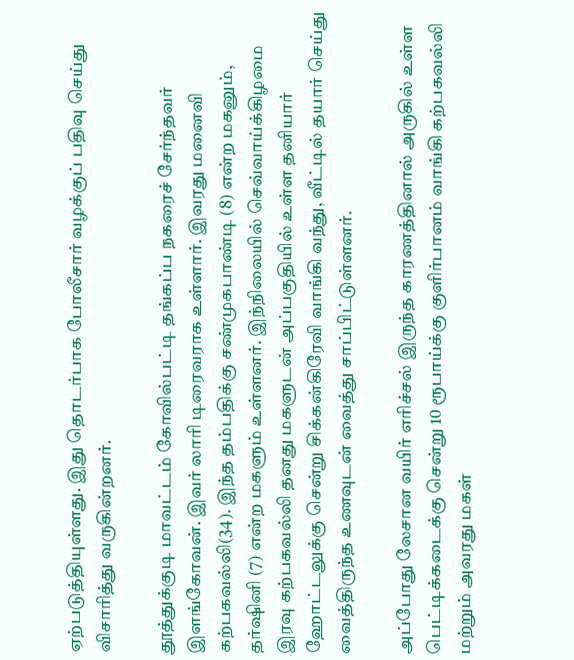ஏற்படுத்தியுள்ளது. இது தொடர்பாக போலீசார் வழக்குப் பதிவு செய்து விசாரித்து வருகின்றனர்.

தூத்துக்குடி மாவட்டம் கோவில்பட்டி தங்கப்ப நகரைச் சேர்ந்தவர் இளங்கோவன். இவர் லாரி டிரைவராக உள்ளார். இவரது மனைவி கற்பகவல்லி(34). இந்த தம்பதிக்கு சண்முகபாண்டி (8) என்ற மகனும், தர்ஷினி (7) என்ற மகளும் உள்ளனர். இந்நிலையில் செவ்வாய்க்கிழமை இரவு கற்பகவல்லி தனது மகளுடன் அப்பகுதியில் உள்ள தனியார் ஹோட்டலுக்கு சென்று சிக்கன்கிரேவி வாங்கி வந்து, வீட்டில் தயார் செய்து வைத்திருந்த உணவுடன் வைத்து சாப்பிட்டுள்ளனர்.

அப்போது லேசான வயிர் எரிச்சல் இருந்த காரணத்தினால் அருகில் உள்ள பெட்டிக்கடைக்கு சென்று 10 ரூபாய்க்கு குளிர்பானம் வாங்கி கற்பகவல்லி மற்றும் அவரது மகள்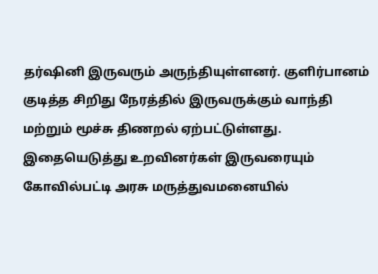தர்ஷினி இருவரும் அருந்தியுள்ளனர். குளிர்பானம் குடித்த சிறிது நேரத்தில் இருவருக்கும் வாந்தி மற்றும் மூச்சு திணறல் ஏற்பட்டுள்ளது. இதையெடுத்து உறவினர்கள் இருவரையும் கோவில்பட்டி அரசு மருத்துவமனையில்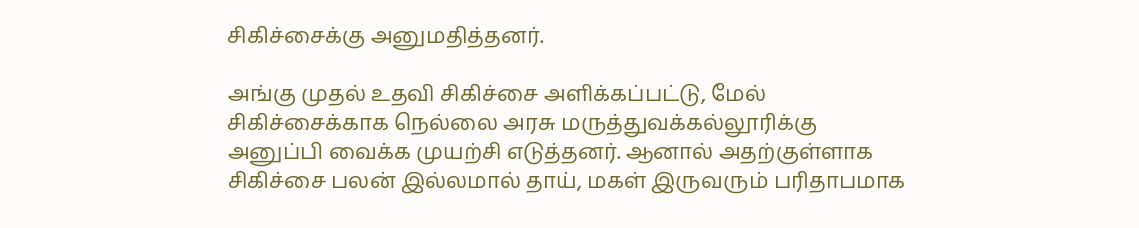சிகிச்சைக்கு அனுமதித்தனர்.

அங்கு முதல் உதவி சிகிச்சை அளிக்கப்பட்டு, மேல் சிகிச்சைக்காக நெல்லை அரசு மருத்துவக்கல்லூரிக்கு அனுப்பி வைக்க முயற்சி எடுத்தனர். ஆனால் அதற்குள்ளாக சிகிச்சை பலன் இல்லமால் தாய், மகள் இருவரும் பரிதாபமாக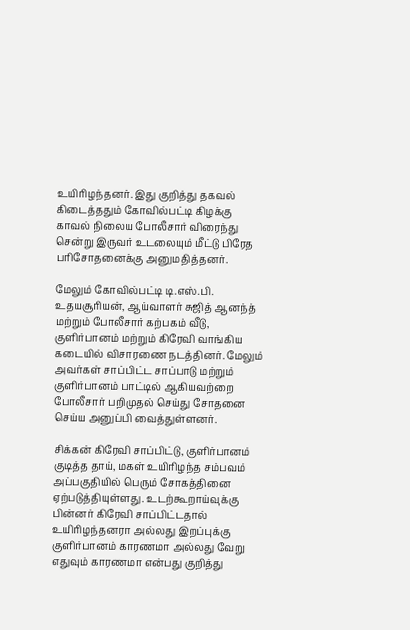உயிரிழந்தனர். இது குறித்து தகவல் கிடைத்ததும் கோவில்பட்டி கிழக்கு காவல் நிலைய போலீசார் விரைந்து சென்று இருவர் உடலையும் மீட்டு பிரேத பரிசோதனைக்கு அனுமதித்தனர்.

மேலும் கோவில்பட்டி டி.எஸ்.பி. உதயசூரியன், ஆய்வாளர் சுஜித் ஆனந்த் மற்றும் போலீசார் கற்பகம் வீடு, குளிர்பானம் மற்றும் கிரேவி வாங்கிய கடையில் விசாரணை நடத்தினர். மேலும் அவர்கள் சாப்பிட்ட சாப்பாடு மற்றும் குளிர்பானம் பாட்டில் ஆகியவற்றை போலீசார் பறிமுதல் செய்து சோதனை செய்ய அனுப்பி வைத்துள்ளனர்.

சிக்கன் கிரேவி சாப்பிட்டு, குளிர்பானம் குடித்த தாய், மகள் உயிரிழந்த சம்பவம் அப்பகுதியில் பெரும் சோகத்தினை ஏற்படுத்தியுள்ளது. உடற்கூறாய்வுக்கு பின்னர் கிரேவி சாப்பிட்டதால் உயிரிழந்தனரா அல்லது இறப்புக்கு குளிர்பானம் காரணமா அல்லது வேறு எதுவும் காரணமா என்பது குறித்து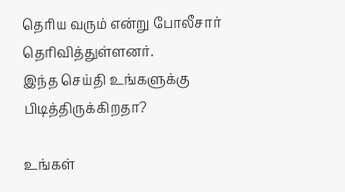தெரிய வரும் என்று போலீசார் தெரிவித்துள்ளனர்.
இந்த செய்தி உங்களுக்கு பிடித்திருக்கிறதா?

உங்கள்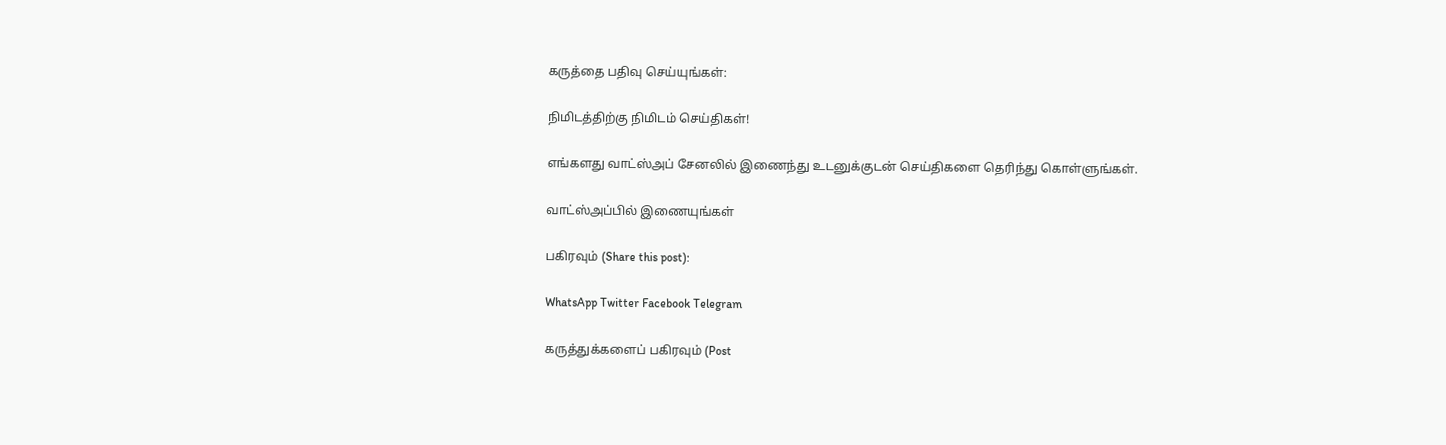கருத்தை பதிவு செய்யுங்கள்:

நிமிடத்திற்கு நிமிடம் செய்திகள்!

எங்களது வாட்ஸ்அப் சேனலில் இணைந்து உடனுக்குடன் செய்திகளை தெரிந்து கொள்ளுங்கள்.

வாட்ஸ்அப்பில் இணையுங்கள்

பகிரவும் (Share this post):

WhatsApp Twitter Facebook Telegram

கருத்துக்களைப் பகிரவும் (Post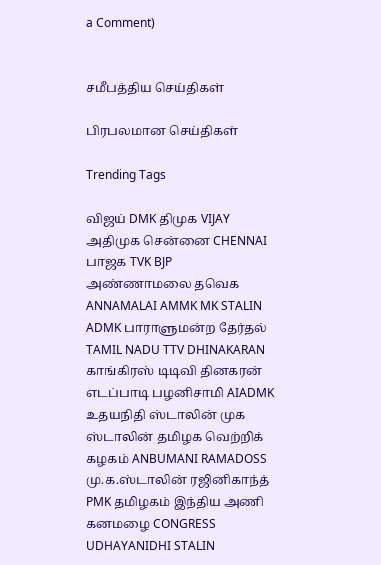a Comment)


சமீபத்திய செய்திகள்

பிரபலமான செய்திகள்

Trending Tags

விஜய் DMK திமுக VIJAY அதிமுக சென்னை CHENNAI பாஜக TVK BJP அண்ணாமலை தவெக ANNAMALAI AMMK MK STALIN ADMK பாராளுமன்ற தேர்தல் TAMIL NADU TTV DHINAKARAN காங்கிரஸ் டிடிவி தினகரன் எடப்பாடி பழனிசாமி AIADMK உதயநிதி ஸ்டாலின் முக ஸ்டாலின் தமிழக வெற்றிக் கழகம் ANBUMANI RAMADOSS மு.க.ஸ்டாலின் ரஜினிகாந்த் PMK தமிழகம் இந்திய அணி கனமழை CONGRESS UDHAYANIDHI STALIN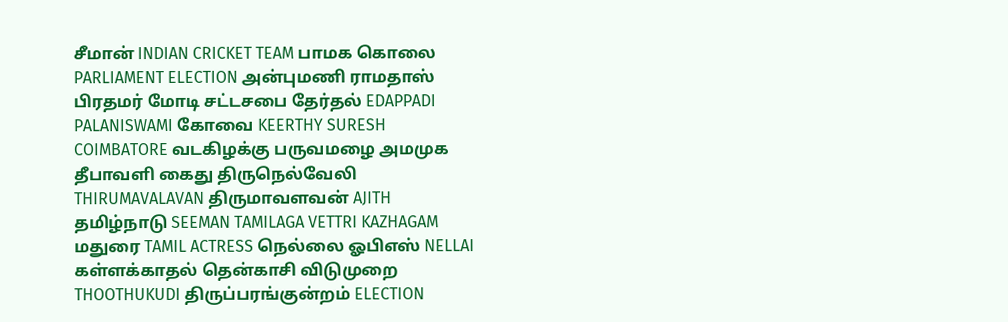சீமான் INDIAN CRICKET TEAM பாமக கொலை PARLIAMENT ELECTION அன்புமணி ராமதாஸ் பிரதமர் மோடி சட்டசபை தேர்தல் EDAPPADI PALANISWAMI கோவை KEERTHY SURESH COIMBATORE வடகிழக்கு பருவமழை அமமுக தீபாவளி கைது திருநெல்வேலி THIRUMAVALAVAN திருமாவளவன் AJITH தமிழ்நாடு SEEMAN TAMILAGA VETTRI KAZHAGAM மதுரை TAMIL ACTRESS நெல்லை ஓபிஎஸ் NELLAI கள்ளக்காதல் தென்காசி விடுமுறை THOOTHUKUDI திருப்பரங்குன்றம் ELECTION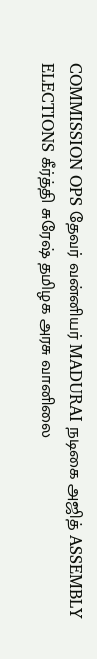COMMISSION OPS தேவர் வன்னியர் MADURAI நடிகை அஜித் ASSEMBLY ELECTIONS கீர்த்தி சுரேஷ் தமிழக அரசு வானிலை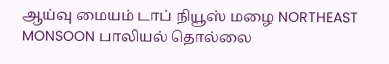ஆய்வு மையம் டாப் நியூஸ் மழை NORTHEAST MONSOON பாலியல் தொல்லை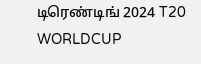டிரெண்டிங் 2024 T20 WORLDCUP